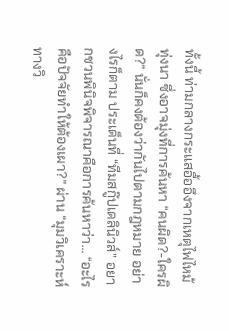ทั้งนี้ ท่ามกลางกระแสอื้ออึงจากเหตุไฟไหม้ทุ่งนา ซึ่งอาจมุ่งที่การค้นหา “คนผิด?-ใครผิด?” นั่นก็คงต้องว่ากันไปตามกฎหมาย อย่างไรก็ตาม ประเด็นที่ “ทีมสกู๊ปเดลินิวส์” อยากชวนพินิจพิจารณาคือการค้นหาว่า… “อะไรคือปัจจัยทำให้ต้องเผา?” ผ่าน “มุมวิเคราะห์ทางวิ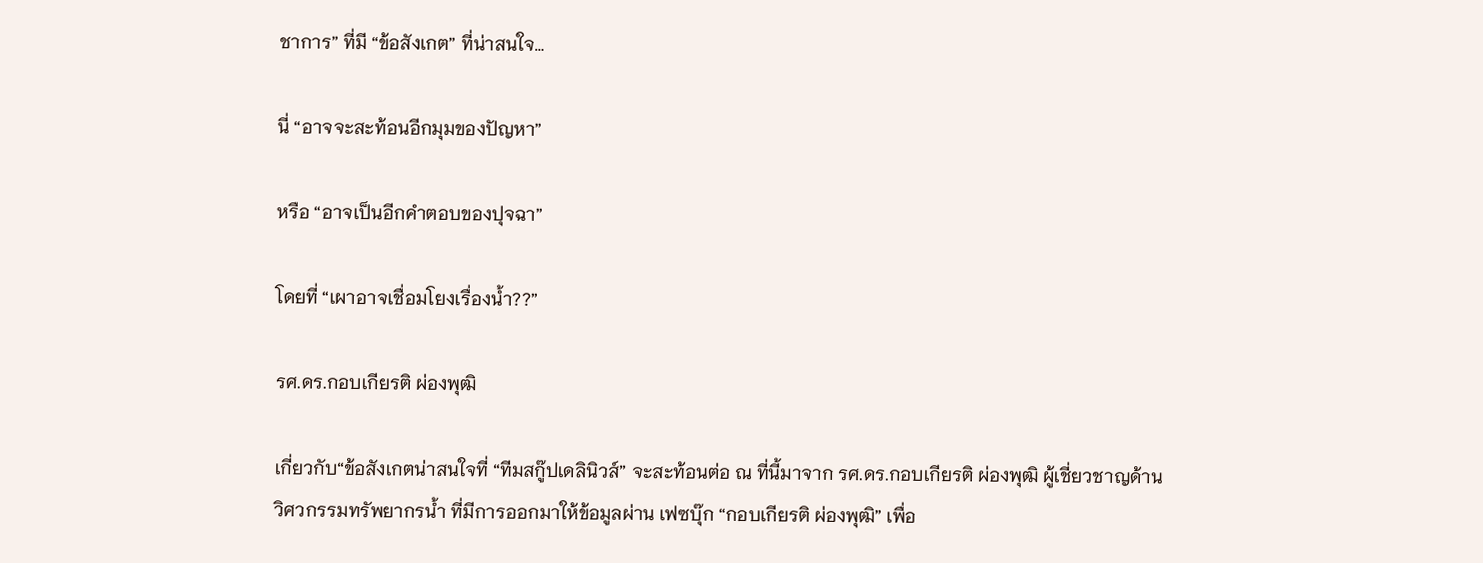ชาการ” ที่มี “ข้อสังเกต” ที่น่าสนใจ…

นี่ “อาจจะสะท้อนอีกมุมของปัญหา”

หรือ “อาจเป็นอีกคำตอบของปุจฉา”

โดยที่ “เผาอาจเชื่อมโยงเรื่องน้ำ??”

รศ.ดร.กอบเกียรติ ผ่องพุฒิ

เกี่ยวกับ“ข้อสังเกตน่าสนใจที่ “ทีมสกู๊ปเดลินิวส์” จะสะท้อนต่อ ณ ที่นี้มาจาก รศ.ดร.กอบเกียรติ ผ่องพุฒิ ผู้เชี่ยวชาญด้านวิศวกรรมทรัพยากรน้ำ ที่มีการออกมาให้ข้อมูลผ่าน เฟซบุ๊ก “กอบเกียรติ ผ่องพุฒิ” เพื่อ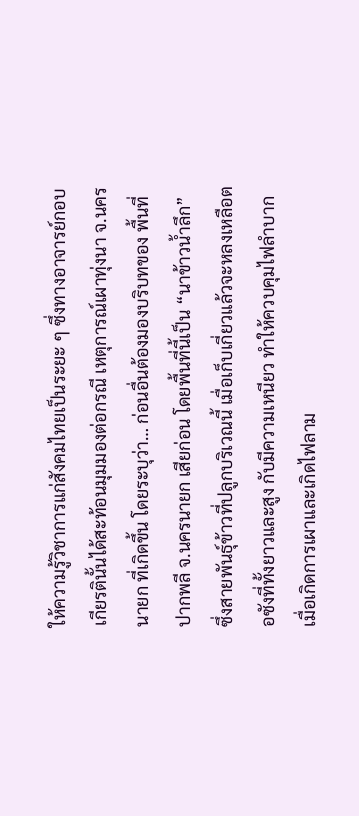ให้ความรู้วิชาการแก่สังคมไทยเป็นระยะ ๆ ซึ่งทางอาจารย์กอบเกียรตินั้นได้สะท้อนมุมมองต่อกรณี เหตุการณ์เผาทุ่งนา จ.นครนายก ที่เกิดขึ้น โดยระบุว่า… ก่อนอื่นต้องมองบริบทของ พื้นที่ปากพลี จ.นครนายก เสียก่อน โดยพื้นที่นี้เป็น “นาข้าวน้ำลึก” ซึ่งสายพันธุ์ข้าวที่ปลูกบริเวณนี้ เมื่อเก็บเกี่ยวแล้วจะหลงเหลือตอซังที่ทั้งยาวและสูง กับมีความเหนียว ทำให้ควบคุมไฟลำบากเมื่อเกิดการเผาและเกิดไฟลาม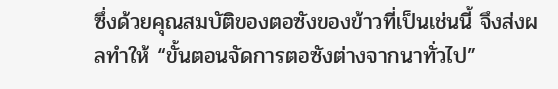ซึ่งด้วยคุณสมบัติของตอซังของข้าวที่เป็นเช่นนี้ จึงส่งผลทำให้ “ขั้นตอนจัดการตอซังต่างจากนาทั่วไป”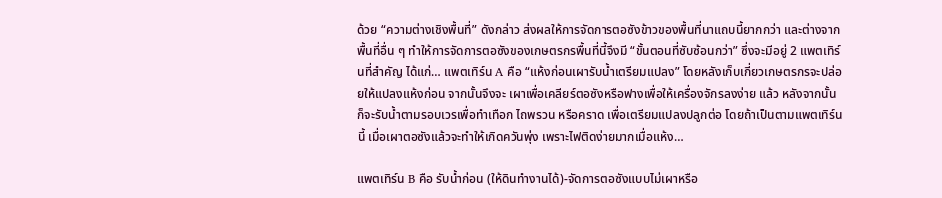ด้วย “ความต่างเชิงพื้นที่” ดังกล่าว ส่งผลให้การจัดการตอซังข้าวของพื้นที่นาแถบนี้ยากกว่า และต่างจากพื้นที่อื่น ๆ ทำให้การจัดการตอซังของเกษตรกรพื้นที่นี้จึงมี “ขั้นตอนที่ซับซ้อนกว่า” ซึ่งจะมีอยู่ 2 แพตเทิร์นที่สำคัญ ได้แก่… แพตเทิร์น A คือ “แห้งก่อนเผารับน้ำเตรียมแปลง” โดยหลังเก็บเกี่ยวเกษตรกรจะปล่อยให้แปลงแห้งก่อน จากนั้นจึงจะ เผาเพื่อเคลียร์ตอซังหรือฟางเพื่อให้เครื่องจักรลงง่าย แล้ว หลังจากนั้นก็จะรับน้ำตามรอบเวรเพื่อทำเทือก ไถพรวน หรือคราด เพื่อเตรียมแปลงปลูกต่อ โดยถ้าเป็นตามแพตเทิร์นนี้ เมื่อเผาตอซังแล้วจะทำให้เกิดควันพุ่ง เพราะไฟติดง่ายมากเมื่อแห้ง…

แพตเทิร์น B คือ รับน้ำก่อน (ให้ดินทำงานได้)-จัดการตอซังแบบไม่เผาหรือ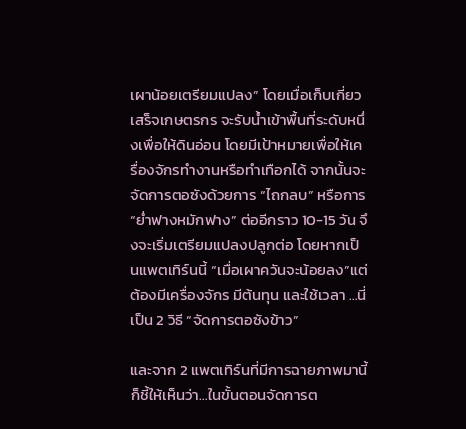เผาน้อยเตรียมแปลง” โดยเมื่อเก็บเกี่ยวเสร็จเกษตรกร จะรับน้ำเข้าพื้นที่ระดับหนึ่งเพื่อให้ดินอ่อน โดยมีเป้าหมายเพื่อให้เครื่องจักรทำงานหรือทำเทือกได้ จากนั้นจะจัดการตอซังด้วยการ “ไถกลบ” หรือการ “ย่ำฟางหมักฟาง” ต่ออีกราว 10-15 วัน จึงจะเริ่มเตรียมแปลงปลูกต่อ โดยหากเป็นแพตเทิร์นนี้ “เมื่อเผาควันจะน้อยลง”แต่ต้องมีเครื่องจักร มีต้นทุน และใช้เวลา …นี่เป็น 2 วิธี “จัดการตอซังข้าว”

และจาก 2 แพตเทิร์นที่มีการฉายภาพมานี้ ก็ชี้ให้เห็นว่า…ในขั้นตอนจัดการต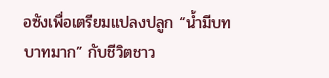อซังเพื่อเตรียมแปลงปลูก “น้ำมีบทบาทมาก” กับชีวิตชาว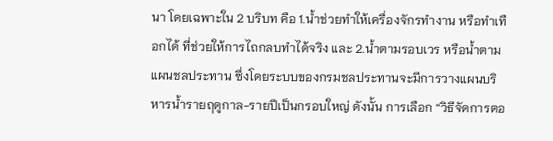นา โดยเฉพาะใน 2 บริบท คือ 1.น้ำช่วยทำให้เครื่องจักรทำงาน หรือทำเทือกได้ ที่ช่วยให้การไถกลบทำได้จริง และ 2.น้ำตามรอบเวร หรือน้ำตามแผนชลประทาน ซึ่งโดยระบบของกรมชลประทานจะมีการวางแผนบริหารน้ำรายฤดูกาล-รายปีเป็นกรอบใหญ่ ดังนั้น การเลือก “วิธีจัดการตอ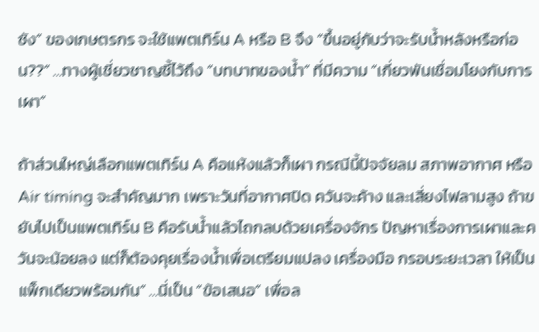ซัง” ของเกษตรกร จะใช้แพตเทิร์น A หรือ B จึง “ขึ้นอยู่กับว่าจะรับน้ำหลังหรือก่อน??” …ทางผู้เชี่ยวชาญชี้ไว้ถึง “บทบาทของน้ำ” ที่มีความ “เกี่ยวพันเชื่อมโยงกับการเผา”

ถ้าส่วนใหญ่เลือกแพตเทิร์น A คือแห้งแล้วก็เผา กรณีนี้ปัจจัยลม สภาพอากาศ หรือ Air timing จะสำคัญมาก เพราะวันที่อากาศปิด ควันจะค้าง และเสี่ยงไฟลามสูง ถ้าขยับไปเป็นแพตเทิร์น B คือรับน้ำแล้วไถกลบด้วยเครื่องจักร ปัญหาเรื่องการเผาและควันจะน้อยลง แต่ก็ต้องคุยเรื่องน้ำเพื่อเตรียมแปลง เครื่องมือ กรอบระยะเวลา ให้เป็นแพ็กเดียวพร้อมกัน” …นี่เป็น “ข้อเสนอ” เพื่อล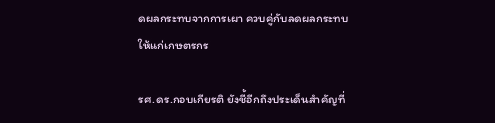ดผลกระทบจากการเผา ควบคู่กับลดผลกระทบให้แก่เกษตรกร

รศ.ดร.กอบเกียรติ ยังชี้อีกถึงประเด็นสำคัญที่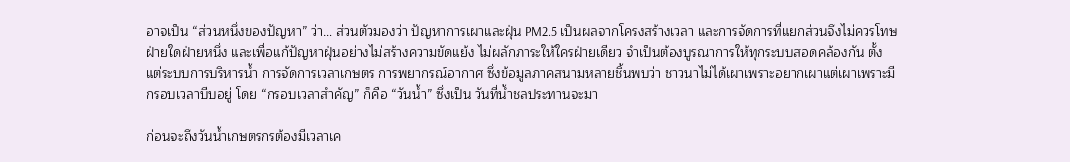อาจเป็น “ส่วนหนึ่งของปัญหา” ว่า… ส่วนตัวมองว่า ปัญหาการเผาและฝุ่น PM2.5 เป็นผลจากโครงสร้างเวลา และการจัดการที่แยกส่วนจึงไม่ควรโทษฝ่ายใดฝ่ายหนึ่ง และเพื่อแก้ปัญหาฝุ่นอย่างไม่สร้างความขัดแย้ง ไม่ผลักภาระให้ใครฝ่ายเดียว จำเป็นต้องบูรณาการให้ทุกระบบสอดคล้องกัน ตั้งแต่ระบบการบริหารน้ำ การจัดการเวลาเกษตร การพยากรณ์อากาศ ซึ่งข้อมูลภาคสนามหลายชิ้นพบว่า ชาวนาไม่ได้เผาเพราะอยากเผาแต่เผาเพราะมีกรอบเวลาบีบอยู่ โดย “กรอบเวลาสำคัญ” ก็คือ “วันน้ำ” ซึ่งเป็น วันที่น้ำชลประทานจะมา

ก่อนจะถึงวันน้ำเกษตรกรต้องมีเวลาเค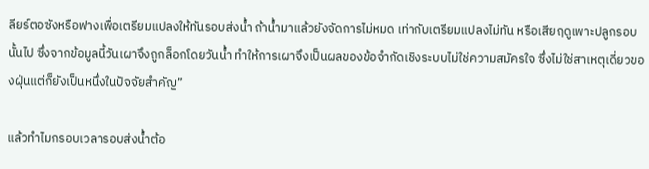ลียร์ตอซังหรือฟางเพื่อเตรียมแปลงให้ทันรอบส่งน้ำ ถ้าน้ำมาแล้วยังจัดการไม่หมด เท่ากับเตรียมแปลงไม่ทัน หรือเสียฤดูเพาะปลูกรอบนั้นไป ซึ่งจากข้อมูลนี้วันเผาจึงถูกล็อกโดยวันน้ำ ทำให้การเผาจึงเป็นผลของข้อจำกัดเชิงระบบไม่ใช่ความสมัครใจ ซึ่งไม่ใช่สาเหตุเดี่ยวของฝุ่นแต่ก็ยังเป็นหนึ่งในปัจจัยสำคัญ”

แล้วทำไมกรอบเวลารอบส่งน้ำต้อ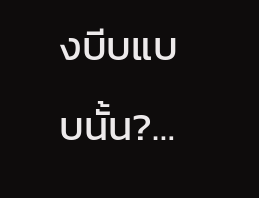งบีบแบบนั้น?…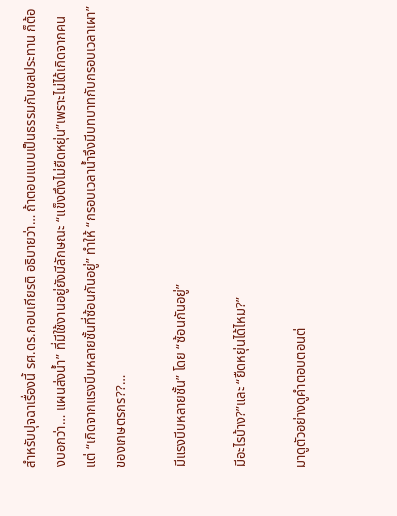สำหรับปุจฉาเรื่องนี้ รศ.ดร.กอบเกียรติ อธิบายว่า… ถ้าตอบแบบเป็นธรรมกับชลประทาน ก็ต้องบอกว่า… แผนส่งน้ำ” ที่มีใช้งานอยู่ยังมีลักษณะ “แข็งตึงไม่ยืดหยุ่น”เพราะไม่ได้เกิดจากคน แต่ “เกิดจากแรงบีบหลายชั้นที่ซ้อนกันอยู่” ทำให้ “กรอบเวลาน้ำจึงมีบทบาทกับกรอบเวลาเผา”ของเกษตรกร??…

มีแรงบีบหลายชั้น” โดย “ซ้อนกันอยู่”

มีอะไรบ้าง?”และ “ยืดหยุ่นได้ไหม?”

มาดูตัวอย่างดูคำตอบตอนต่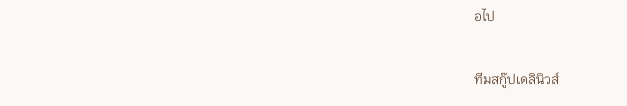อไป

ทีมสกู๊ปเดลินิวส์